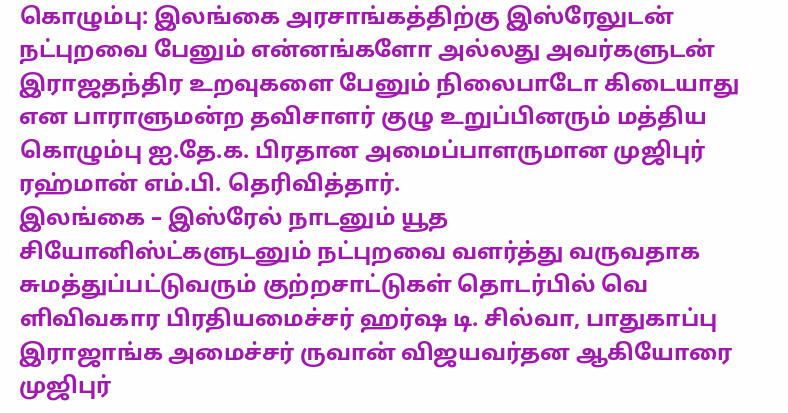கொழும்பு: இலங்கை அரசாங்கத்திற்கு இஸ்ரேலுடன் நட்புறவை பேனும் என்னங்களோ அல்லது அவர்களுடன் இராஜதந்திர உறவுகளை பேனும் நிலைபாடோ கிடையாது என பாராளுமன்ற தவிசாளர் குழு உறுப்பினரும் மத்திய கொழும்பு ஐ.தே.க. பிரதான அமைப்பாளருமான முஜிபுர் ரஹ்மான் எம்.பி. தெரிவித்தார்.
இலங்கை – இஸ்ரேல் நாடனும் யூத சியோனிஸ்ட்களுடனும் நட்புறவை வளர்த்து வருவதாக சுமத்துப்பட்டுவரும் குற்றசாட்டுகள் தொடர்பில் வெ ளிவிவகார பிரதியமைச்சர் ஹர்ஷ டி. சில்வா, பாதுகாப்பு இராஜாங்க அமைச்சர் ருவான் விஜயவர்தன ஆகியோரை முஜிபுர்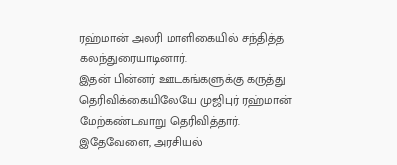ரஹ்மான் அலரி மாளிகையில் சந்தித்த கலந்துரையாடினார்.
இதன் பின்னர் ஊடகங்களுக்கு கருத்து தெரிவிக்கையிலேயே முஜிபுர் ரஹ்மான் மேற்கண்டவாறு தெரிவித்தார்.
இதேவேளை, அரசியல்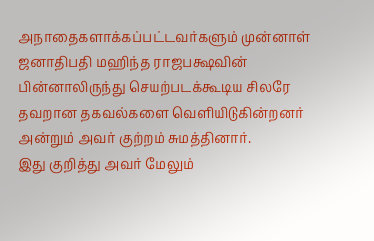அநாதைகளாக்கப்பட்டவர்களும் முன்னாள் ஜனாதிபதி மஹிந்த ராஜபக்ஷவின் பின்னாலிருந்து செயற்படக்கூடிய சிலரே தவறான தகவல்களை வெளியிடுகின்றனர் அன்றும் அவர் குற்றம் சுமத்தினார்.
இது குறித்து அவர் மேலும்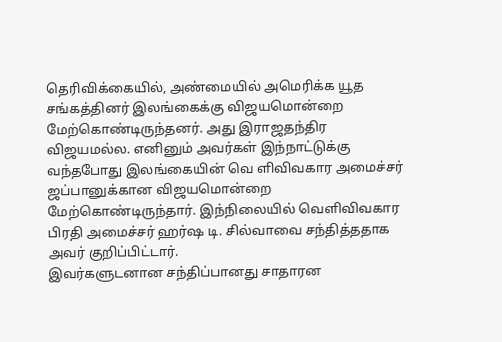தெரிவிக்கையில், அண்மையில் அமெரிக்க யூத சங்கத்தினர் இலங்கைக்கு விஜயமொன்றை மேற்கொண்டிருந்தனர். அது இராஜதந்திர விஜயமல்ல. எனினும் அவர்கள் இந்நாட்டுக்கு வந்தபோது இலங்கையின் வெ ளிவிவகார அமைச்சர் ஜப்பானுக்கான விஜயமொன்றை மேற்கொண்டிருந்தார். இந்நிலையில் வெளிவிவகார பிரதி அமைச்சர் ஹர்ஷ டி. சில்வாவை சந்தித்ததாக அவர் குறிப்பிட்டார்.
இவர்களுடனான சந்திப்பானது சாதாரன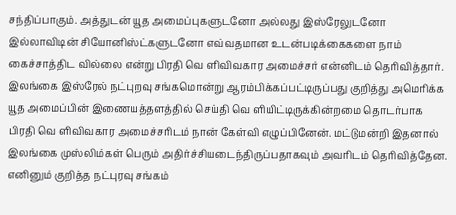சந்திப்பாகும். அத்துடன் யூத அமைப்புகளுடனோ அல்லது இஸ்ரேலுடனோ இல்லாவிடின் சியோனிஸ்ட்களுடனோ எவ்வதமான உடன்படிக்கைகளை நாம் கைச்சாத்திட வில்லை என்று பிரதி வெ ளிவிவகார அமைச்சர் என்னிடம் தெரிவித்தார்.
இலங்கை இஸ்ரேல் நட்புறவு சங்கமொன்று ஆரம்பிக்கப்பட்டிருப்பது குறித்து அமெரிக்க யூத அமைப்பின் இணையத்தளத்தில் செய்தி வெ ளியிட்டிருக்கின்றமை தொடர்பாக பிரதி வெ ளிவிவகார அமைச்சரிடம் நான் கேள்வி எழுப்பினேன். மட்டுமன்றி இதனால் இலங்கை முஸ்லிம்கள் பெரும் அதிர்ச்சியடைந்திருப்பதாகவும் அவரிடம் தெரிவித்தேன. எனினும் குறித்த நட்புரவு சங்கம்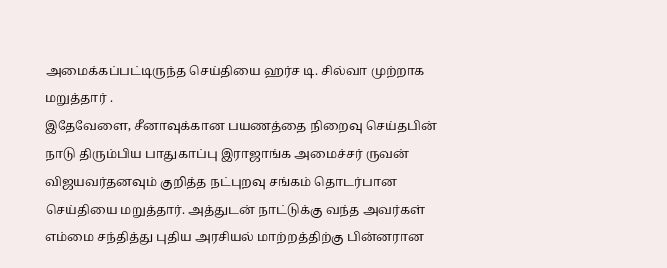அமைக்கப்பட்டிருந்த செய்தியை ஹர்ச டி. சில்வா முற்றாக மறுத்தார் .
இதேவேளை, சீனாவுக்கான பயணத்தை நிறைவு செய்தபின் நாடு திரும்பிய பாதுகாப்பு இராஜாங்க அமைச்சர் ருவன் விஜயவர்தனவும் குறித்த நட்புறவு சங்கம் தொடர்பான செய்தியை மறுத்தார். அத்துடன் நாட்டுக்கு வந்த அவர்கள் எம்மை சந்தித்து புதிய அரசியல் மாற்றத்திற்கு பின்னரான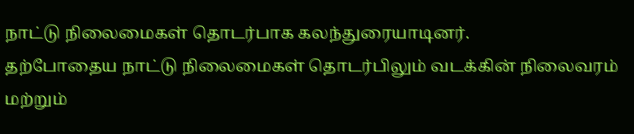நாட்டு நிலைமைகள் தொடர்பாக கலந்துரையாடினர்.
தற்போதைய நாட்டு நிலைமைகள் தொடர்பிலும் வடக்கின் நிலைவரம் மற்றும்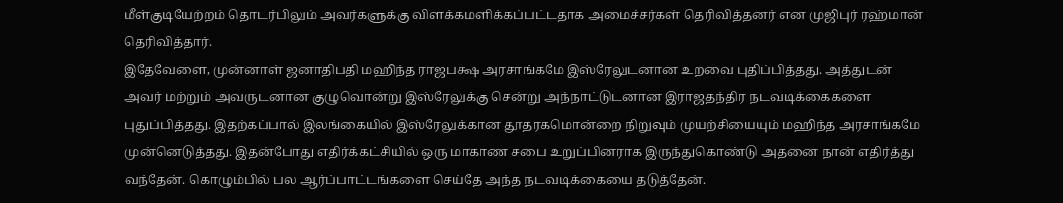மீள்குடியேற்றம் தொடர்பிலும் அவர்களுக்கு விளக்கமளிக்கப்பட்டதாக அமைச்சர்கள் தெரிவித்தனர் என முஜிபுர் ரஹ்மான் தெரிவித்தார்.
இதேவேளை, முன்னாள் ஜனாதிபதி மஹிந்த ராஜபக்ஷ அரசாங்கமே இஸ்ரேலுடனான உறவை புதிப்பித்தது. அத்துடன் அவர் மற்றும் அவருடனான குழுவொன்று இஸ்ரேலுக்கு சென்று அந்நாட்டுடனான இராஜதந்திர நடவடிக்கைகளை புதுப்பித்தது. இதற்கப்பால் இலங்கையில் இஸ்ரேலுக்கான தூதரகமொன்றை நிறுவும் முயற்சியையும் மஹிந்த அரசாங்கமே முன்னெடுத்தது. இதன்போது எதிர்க்கட்சியில் ஒரு மாகாண சபை உறுப்பினராக இருந்துகொண்டு அதனை நான் எதிர்த்து வந்தேன். கொழும்பில் பல ஆர்ப்பாட்டங்களை செய்தே அந்த நடவடிக்கையை தடுத்தேன்.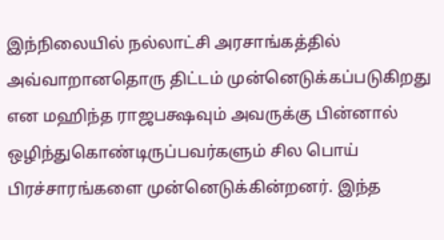இந்நிலையில் நல்லாட்சி அரசாங்கத்தில் அவ்வாறானதொரு திட்டம் முன்னெடுக்கப்படுகிறது என மஹிந்த ராஜபக்ஷவும் அவருக்கு பின்னால் ஒழிந்துகொண்டிருப்பவர்களும் சில பொய் பிரச்சாரங்களை முன்னெடுக்கின்றனர். இந்த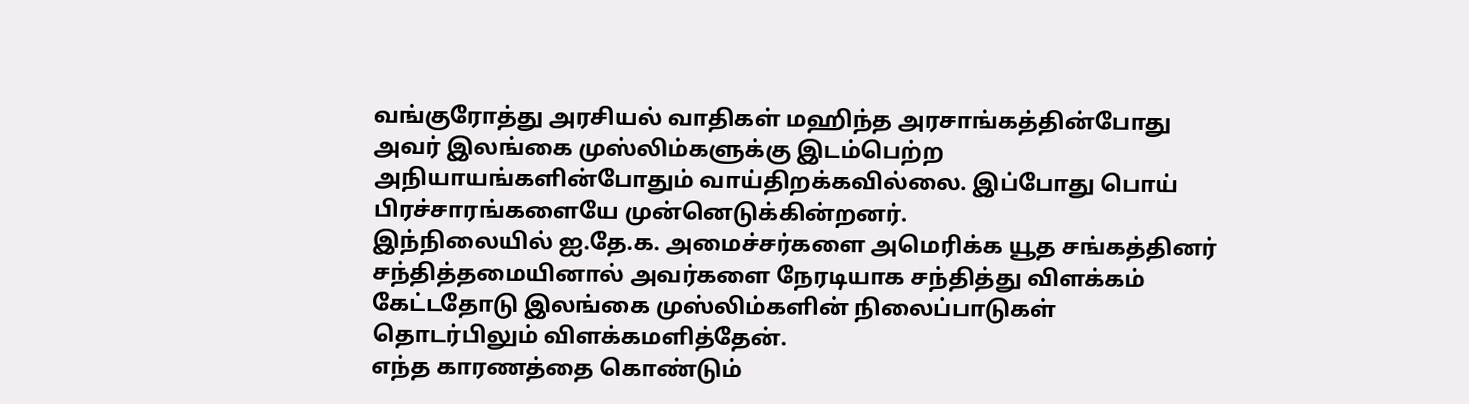வங்குரோத்து அரசியல் வாதிகள் மஹிந்த அரசாங்கத்தின்போது அவர் இலங்கை முஸ்லிம்களுக்கு இடம்பெற்ற அநியாயங்களின்போதும் வாய்திறக்கவில்லை. இப்போது பொய் பிரச்சாரங்களையே முன்னெடுக்கின்றனர்.
இந்நிலையில் ஐ.தே.க. அமைச்சர்களை அமெரிக்க யூத சங்கத்தினர் சந்தித்தமையினால் அவர்களை நேரடியாக சந்தித்து விளக்கம் கேட்டதோடு இலங்கை முஸ்லிம்களின் நிலைப்பாடுகள் தொடர்பிலும் விளக்கமளித்தேன்.
எந்த காரணத்தை கொண்டும்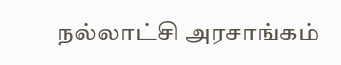நல்லாட்சி அரசாங்கம்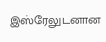இஸ்ரேலுடனான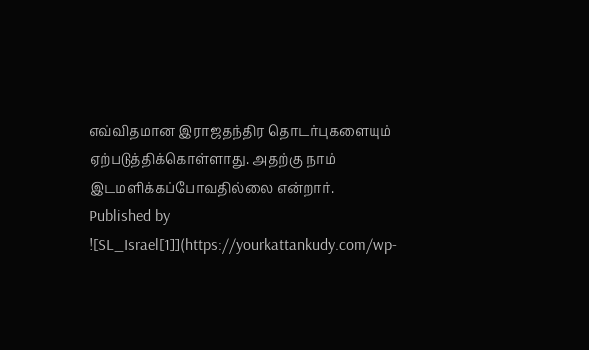எவ்விதமான இராஜதந்திர தொடர்புகளையும் ஏற்படுத்திக்கொள்ளாது. அதற்கு நாம் இடமளிக்கப்போவதில்லை என்றார்.
Published by
![SL_Israel[1]](https://yourkattankudy.com/wp-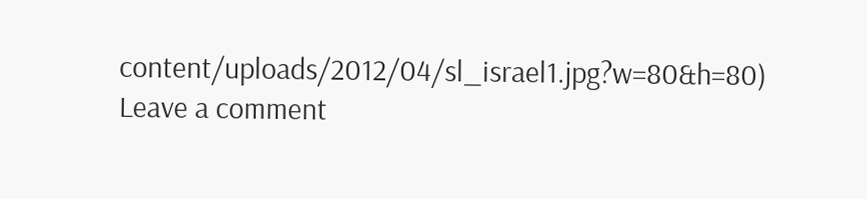content/uploads/2012/04/sl_israel1.jpg?w=80&h=80)
Leave a comment